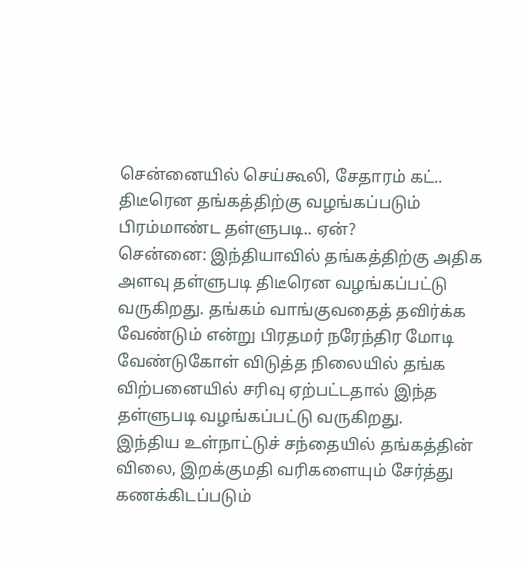சென்னையில் செய்கூலி, சேதாரம் கட்.. திடீரென தங்கத்திற்கு வழங்கப்படும் பிரம்மாண்ட தள்ளுபடி.. ஏன்?
சென்னை: இந்தியாவில் தங்கத்திற்கு அதிக அளவு தள்ளுபடி திடீரென வழங்கப்பட்டு வருகிறது. தங்கம் வாங்குவதைத் தவிர்க்க வேண்டும் என்று பிரதமர் நரேந்திர மோடி வேண்டுகோள் விடுத்த நிலையில் தங்க விற்பனையில் சரிவு ஏற்பட்டதால் இந்த தள்ளுபடி வழங்கப்பட்டு வருகிறது.
இந்திய உள்நாட்டுச் சந்தையில் தங்கத்தின் விலை, இறக்குமதி வரிகளையும் சேர்த்து கணக்கிடப்படும்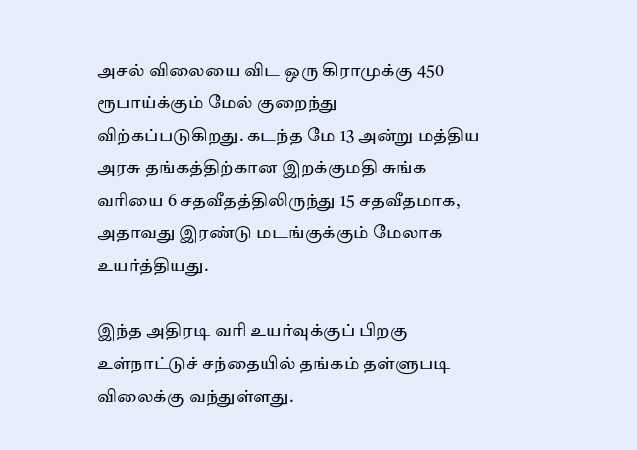அசல் விலையை விட ஒரு கிராமுக்கு 450 ரூபாய்க்கும் மேல் குறைந்து விற்கப்படுகிறது. கடந்த மே 13 அன்று மத்திய அரசு தங்கத்திற்கான இறக்குமதி சுங்க வரியை 6 சதவீதத்திலிருந்து 15 சதவீதமாக, அதாவது இரண்டு மடங்குக்கும் மேலாக உயர்த்தியது.

இந்த அதிரடி வரி உயர்வுக்குப் பிறகு உள்நாட்டுச் சந்தையில் தங்கம் தள்ளுபடி விலைக்கு வந்துள்ளது.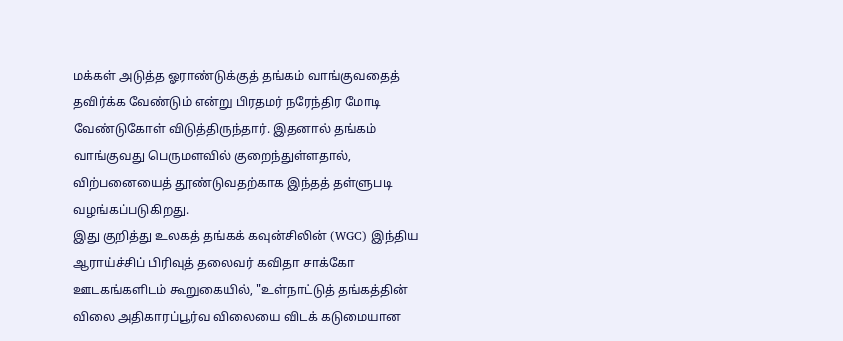மக்கள் அடுத்த ஓராண்டுக்குத் தங்கம் வாங்குவதைத் தவிர்க்க வேண்டும் என்று பிரதமர் நரேந்திர மோடி வேண்டுகோள் விடுத்திருந்தார். இதனால் தங்கம் வாங்குவது பெருமளவில் குறைந்துள்ளதால், விற்பனையைத் தூண்டுவதற்காக இந்தத் தள்ளுபடி வழங்கப்படுகிறது.
இது குறித்து உலகத் தங்கக் கவுன்சிலின் (WGC) இந்திய ஆராய்ச்சிப் பிரிவுத் தலைவர் கவிதா சாக்கோ ஊடகங்களிடம் கூறுகையில், "உள்நாட்டுத் தங்கத்தின் விலை அதிகாரப்பூர்வ விலையை விடக் கடுமையான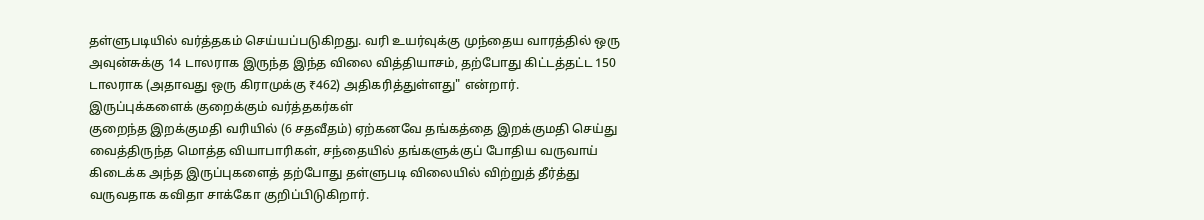தள்ளுபடியில் வர்த்தகம் செய்யப்படுகிறது. வரி உயர்வுக்கு முந்தைய வாரத்தில் ஒரு அவுன்சுக்கு 14 டாலராக இருந்த இந்த விலை வித்தியாசம், தற்போது கிட்டத்தட்ட 150 டாலராக (அதாவது ஒரு கிராமுக்கு ₹462) அதிகரித்துள்ளது" என்றார்.
இருப்புக்களைக் குறைக்கும் வர்த்தகர்கள்
குறைந்த இறக்குமதி வரியில் (6 சதவீதம்) ஏற்கனவே தங்கத்தை இறக்குமதி செய்து வைத்திருந்த மொத்த வியாபாரிகள், சந்தையில் தங்களுக்குப் போதிய வருவாய் கிடைக்க அந்த இருப்புகளைத் தற்போது தள்ளுபடி விலையில் விற்றுத் தீர்த்து வருவதாக கவிதா சாக்கோ குறிப்பிடுகிறார்.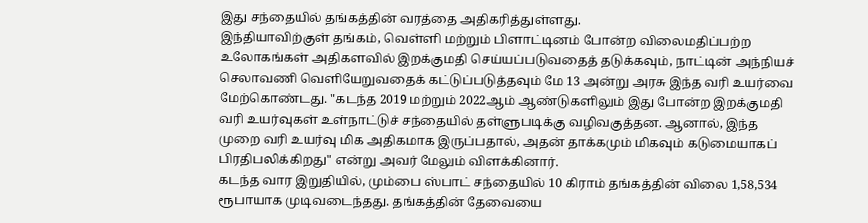இது சந்தையில் தங்கத்தின் வரத்தை அதிகரித்துள்ளது.
இந்தியாவிற்குள் தங்கம், வெள்ளி மற்றும் பிளாட்டினம் போன்ற விலைமதிப்பற்ற உலோகங்கள் அதிகளவில் இறக்குமதி செய்யப்படுவதைத் தடுக்கவும், நாட்டின் அந்நியச் செலாவணி வெளியேறுவதைக் கட்டுப்படுத்தவும் மே 13 அன்று அரசு இந்த வரி உயர்வை மேற்கொண்டது. "கடந்த 2019 மற்றும் 2022ஆம் ஆண்டுகளிலும் இது போன்ற இறக்குமதி வரி உயர்வுகள் உள்நாட்டுச் சந்தையில் தள்ளுபடிக்கு வழிவகுத்தன. ஆனால், இந்த முறை வரி உயர்வு மிக அதிகமாக இருப்பதால், அதன் தாக்கமும் மிகவும் கடுமையாகப் பிரதிபலிக்கிறது" என்று அவர் மேலும் விளக்கினார்.
கடந்த வார இறுதியில், மும்பை ஸ்பாட் சந்தையில் 10 கிராம் தங்கத்தின் விலை 1,58,534 ரூபாயாக முடிவடைந்தது. தங்கத்தின் தேவையை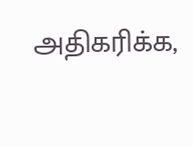அதிகரிக்க,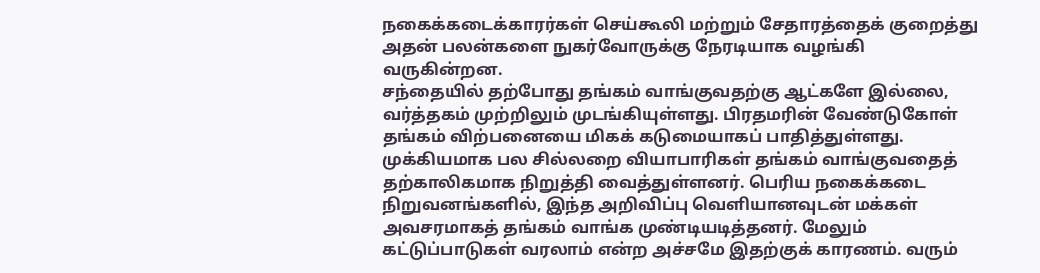நகைக்கடைக்காரர்கள் செய்கூலி மற்றும் சேதாரத்தைக் குறைத்து அதன் பலன்களை நுகர்வோருக்கு நேரடியாக வழங்கி வருகின்றன.
சந்தையில் தற்போது தங்கம் வாங்குவதற்கு ஆட்களே இல்லை, வர்த்தகம் முற்றிலும் முடங்கியுள்ளது. பிரதமரின் வேண்டுகோள் தங்கம் விற்பனையை மிகக் கடுமையாகப் பாதித்துள்ளது.
முக்கியமாக பல சில்லறை வியாபாரிகள் தங்கம் வாங்குவதைத் தற்காலிகமாக நிறுத்தி வைத்துள்ளனர். பெரிய நகைக்கடை நிறுவனங்களில், இந்த அறிவிப்பு வெளியானவுடன் மக்கள் அவசரமாகத் தங்கம் வாங்க முண்டியடித்தனர். மேலும் கட்டுப்பாடுகள் வரலாம் என்ற அச்சமே இதற்குக் காரணம். வரும்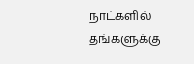நாட்களில் தங்களுக்கு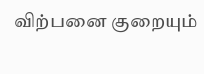விற்பனை குறையும்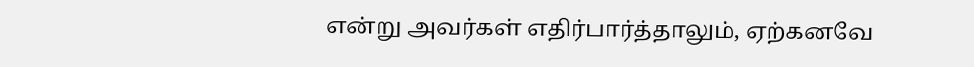என்று அவர்கள் எதிர்பார்த்தாலும், ஏற்கனவே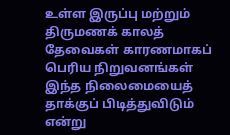உள்ள இருப்பு மற்றும் திருமணக் காலத் தேவைகள் காரணமாகப் பெரிய நிறுவனங்கள் இந்த நிலைமையைத் தாக்குப் பிடித்துவிடும் என்று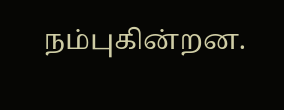நம்புகின்றன.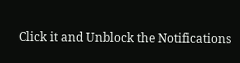Click it and Unblock the Notifications